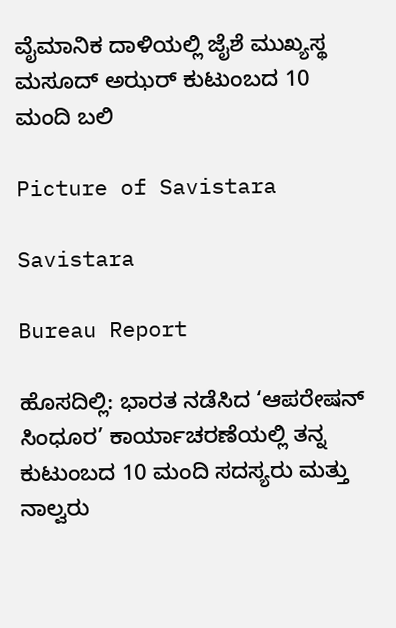ವೈಮಾನಿಕ ದಾಳಿಯಲ್ಲಿ ಜೈಶೆ ಮುಖ್ಯಸ್ಥ ಮಸೂದ್ ಅಝರ್ ಕುಟುಂಬದ 10 ಮಂದಿ ಬಲಿ

Picture of Savistara

Savistara

Bureau Report

ಹೊಸದಿಲ್ಲಿ: ಭಾರತ ನಡೆಸಿದ ‘ಆಪರೇಷನ್ ಸಿಂಧೂರ’ ಕಾರ್ಯಾಚರಣೆಯಲ್ಲಿ ತನ್ನ ಕುಟುಂಬದ 10 ಮಂದಿ ಸದಸ್ಯರು ಮತ್ತು ನಾಲ್ವರು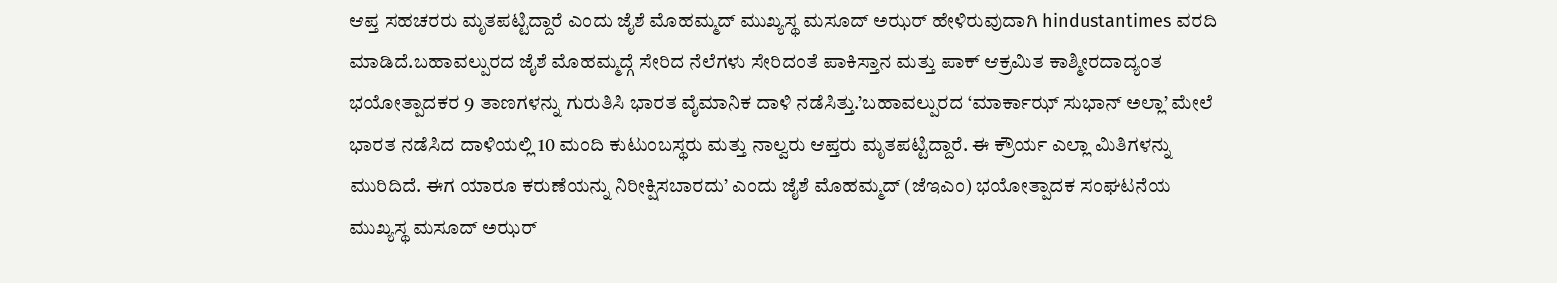ಆಪ್ತ ಸಹಚರರು ಮೃತಪಟ್ಟಿದ್ದಾರೆ ಎಂದು ಜೈಶೆ ಮೊಹಮ್ಮದ್ ಮುಖ್ಯಸ್ಥ ಮಸೂದ್ ಅಝರ್ ಹೇಳಿರುವುದಾಗಿ hindustantimes ವರದಿ ಮಾಡಿದೆ.ಬಹಾವಲ್ಪುರದ ಜೈಶೆ ಮೊಹಮ್ಮದ್ಗೆ ಸೇರಿದ ನೆಲೆಗಳು ಸೇರಿದಂತೆ ಪಾಕಿಸ್ತಾನ ಮತ್ತು ಪಾಕ್ ಆಕ್ರಮಿತ ಕಾಶ್ಮೀರದಾದ್ಯಂತ ಭಯೋತ್ಪಾದಕರ 9 ತಾಣಗಳನ್ನು ಗುರುತಿಸಿ ಭಾರತ ವೈಮಾನಿಕ ದಾಳಿ ನಡೆಸಿತ್ತು.’ಬಹಾವಲ್ಪುರದ ‘ಮಾರ್ಕಾಝ್ ಸುಭಾನ್ ಅಲ್ಲಾ’ ಮೇಲೆ ಭಾರತ ನಡೆಸಿದ ದಾಳಿಯಲ್ಲಿ 10 ಮಂದಿ ಕುಟುಂಬಸ್ಥರು ಮತ್ತು ನಾಲ್ವರು ಆಪ್ತರು ಮೃತಪಟ್ಟಿದ್ದಾರೆ. ಈ ಕ್ರೌರ್ಯ ಎಲ್ಲಾ ಮಿತಿಗಳನ್ನು ಮುರಿದಿದೆ. ಈಗ ಯಾರೂ ಕರುಣೆಯನ್ನು ನಿರೀಕ್ಷಿಸಬಾರದು’ ಎಂದು ಜೈಶೆ ಮೊಹಮ್ಮದ್ (ಜೆಇಎಂ) ಭಯೋತ್ಪಾದಕ ಸಂಘಟನೆಯ ಮುಖ್ಯಸ್ಥ ಮಸೂದ್ ಅಝರ್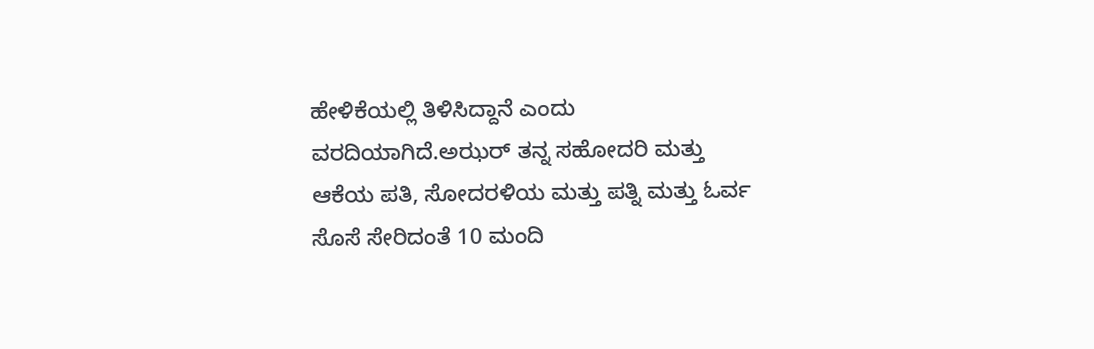ಹೇಳಿಕೆಯಲ್ಲಿ ತಿಳಿಸಿದ್ದಾನೆ ಎಂದು ವರದಿಯಾಗಿದೆ.ಅಝರ್ ತನ್ನ ಸಹೋದರಿ ಮತ್ತು ಆಕೆಯ ಪತಿ, ಸೋದರಳಿಯ ಮತ್ತು ಪತ್ನಿ ಮತ್ತು ಓರ್ವ ಸೊಸೆ ಸೇರಿದಂತೆ 10 ಮಂದಿ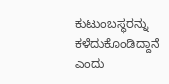ಕುಟುಂಬಸ್ಥರನ್ನು ಕಳೆದುಕೊಂಡಿದ್ದಾನೆ ಎಂದು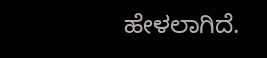ಹೇಳಲಾಗಿದೆ.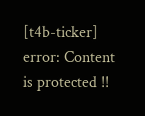[t4b-ticker]
error: Content is protected !!